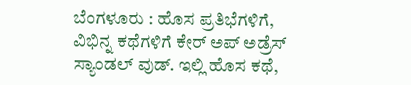ಬೆಂಗಳೂರು : ಹೊಸ ಪ್ರತಿಭೆಗಳಿಗೆ, ವಿಭಿನ್ನ ಕಥೆಗಳಿಗೆ ಕೇರ್ ಅಪ್ ಅಡ್ರೆಸ್ ಸ್ಯಾಂಡಲ್ ವುಡ್. ಇಲ್ಲಿ ಹೊಸ ಕಥೆ,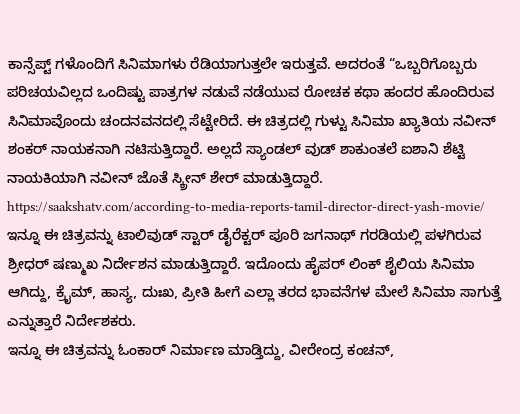ಕಾನ್ಸೆಪ್ಟ್ ಗಳೊಂದಿಗೆ ಸಿನಿಮಾಗಳು ರೆಡಿಯಾಗುತ್ತಲೇ ಇರುತ್ತವೆ. ಅದರಂತೆ “ಒಬ್ಬರಿಗೊಬ್ಬರು ಪರಿಚಯವಿಲ್ಲದ ಒಂದಿಷ್ಟು ಪಾತ್ರಗಳ ನಡುವೆ ನಡೆಯುವ ರೋಚಕ ಕಥಾ ಹಂದರ ಹೊಂದಿರುವ ಸಿನಿಮಾವೊಂದು ಚಂದನವನದಲ್ಲಿ ಸೆಟ್ಟೇರಿದೆ. ಈ ಚಿತ್ರದಲ್ಲಿ ಗುಳ್ಟು ಸಿನಿಮಾ ಖ್ಯಾತಿಯ ನವೀನ್ ಶಂಕರ್ ನಾಯಕನಾಗಿ ನಟಿಸುತ್ತಿದ್ದಾರೆ. ಅಲ್ಲದೆ ಸ್ಯಾಂಡಲ್ ವುಡ್ ಶಾಕುಂತಲೆ ಐಶಾನಿ ಶೆಟ್ಟಿ ನಾಯಕಿಯಾಗಿ ನವೀನ್ ಜೊತೆ ಸ್ಕ್ರೀನ್ ಶೇರ್ ಮಾಡುತ್ತಿದ್ದಾರೆ.
https://saakshatv.com/according-to-media-reports-tamil-director-direct-yash-movie/
ಇನ್ನೂ ಈ ಚಿತ್ರವನ್ನು ಟಾಲಿವುಡ್ ಸ್ಟಾರ್ ಡೈರೆಕ್ಟರ್ ಪೂರಿ ಜಗನಾಥ್ ಗರಡಿಯಲ್ಲಿ ಪಳಗಿರುವ ಶ್ರೀಧರ್ ಷಣ್ಮುಖ ನಿರ್ದೇಶನ ಮಾಡುತ್ತಿದ್ದಾರೆ. ಇದೊಂದು ಹೈಪರ್ ಲಿಂಕ್ ಶೈಲಿಯ ಸಿನಿಮಾ ಆಗಿದ್ದು, ಕ್ರೈಮ್, ಹಾಸ್ಯ, ದುಃಖ, ಪ್ರೀತಿ ಹೀಗೆ ಎಲ್ಲಾ ತರದ ಭಾವನೆಗಳ ಮೇಲೆ ಸಿನಿಮಾ ಸಾಗುತ್ತೆ ಎನ್ನುತ್ತಾರೆ ನಿರ್ದೇಶಕರು.
ಇನ್ನೂ ಈ ಚಿತ್ರವನ್ನು ಓಂಕಾರ್ ನಿರ್ಮಾಣ ಮಾಡ್ತಿದ್ದು, ವೀರೇಂದ್ರ ಕಂಚನ್,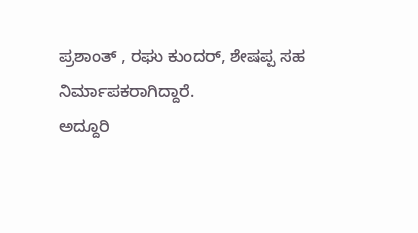ಪ್ರಶಾಂತ್ , ರಘು ಕುಂದರ್, ಶೇಷಪ್ಪ ಸಹ ನಿರ್ಮಾಪಕರಾಗಿದ್ದಾರೆ.
ಅದ್ದೂರಿ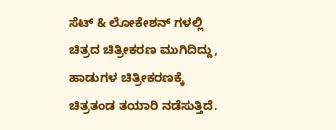ಸೆಟ್ & ಲೋಕೇಶನ್ ಗಳಲ್ಲಿ ಚಿತ್ರದ ಚಿತ್ರೀಕರಣ ಮುಗಿದಿದ್ದು, ಹಾಡುಗಳ ಚಿತ್ರೀಕರಣಕ್ಕೆ ಚಿತ್ರತಂಡ ತಯಾರಿ ನಡೆಸುತ್ತಿದೆ.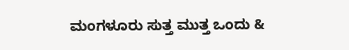ಮಂಗಳೂರು ಸುತ್ತ ಮುತ್ತ ಒಂದು &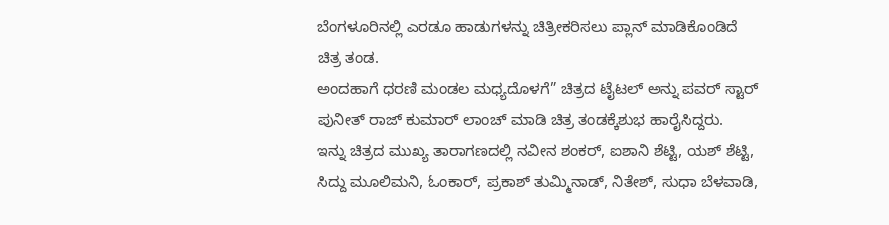ಬೆಂಗಳೂರಿನಲ್ಲಿ ಎರಡೂ ಹಾಡುಗಳನ್ನು ಚಿತ್ರೀಕರಿಸಲು ಪ್ಲಾನ್ ಮಾಡಿಕೊಂಡಿದೆ ಚಿತ್ರ ತಂಡ.
ಅಂದಹಾಗೆ ಧರಣಿ ಮಂಡಲ ಮಧ್ಯದೊಳಗೆ” ಚಿತ್ರದ ಟೈಟಲ್ ಅನ್ನು ಪವರ್ ಸ್ಟಾರ್ ಪುನೀತ್ ರಾಜ್ ಕುಮಾರ್ ಲಾಂಚ್ ಮಾಡಿ ಚಿತ್ರ ತಂಡಕ್ಕೆಶುಭ ಹಾರೈಸಿದ್ದರು.
ಇನ್ನು ಚಿತ್ರದ ಮುಖ್ಯ ತಾರಾಗಣದಲ್ಲಿ ನವೀನ ಶಂಕರ್, ಐಶಾನಿ ಶೆಟ್ಟಿ, ಯಶ್ ಶೆಟ್ಟಿ, ಸಿದ್ದು ಮೂಲಿಮನಿ, ಓಂಕಾರ್, ಪ್ರಕಾಶ್ ತುಮ್ಮಿನಾಡ್, ನಿತೇಶ್, ಸುಧಾ ಬೆಳವಾಡಿ,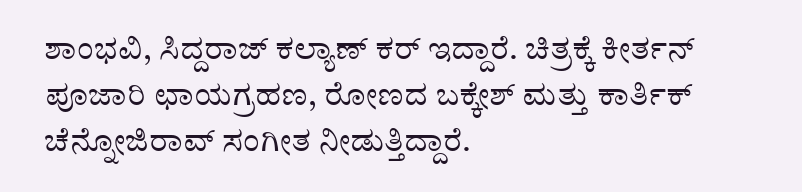ಶಾಂಭವಿ, ಸಿದ್ದರಾಜ್ ಕಲ್ಯಾಣ್ ಕರ್ ಇದ್ದಾರೆ. ಚಿತ್ರಕ್ಕೆ ಕೀರ್ತನ್ ಪೂಜಾರಿ ಛಾಯಗ್ರಹಣ, ರೋಣದ ಬಕ್ಕೇಶ್ ಮತ್ತು ಕಾರ್ತಿಕ್ ಚೆನ್ನೋಜಿರಾವ್ ಸಂಗೀತ ನೀಡುತ್ತಿದ್ದಾರೆ.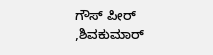ಗೌಸ್ ಪೀರ್ ,ಶಿವಕುಮಾರ್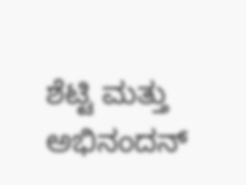ಶೆಟ್ಟಿ ಮತ್ತು ಅಭಿನಂದನ್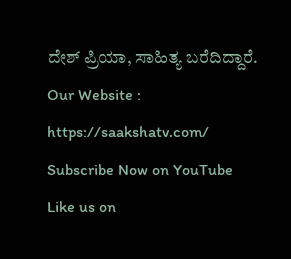ದೇಶ್ ಪ್ರಿಯಾ, ಸಾಹಿತ್ಯ ಬರೆದಿದ್ದಾರೆ.
Our Website : https://saakshatv.com/
Subscribe Now on YouTube
Like us on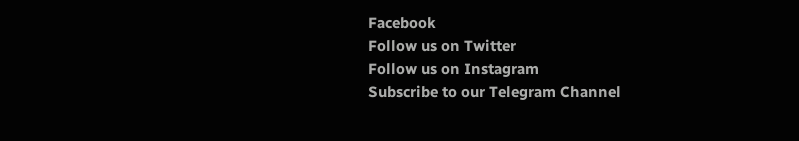Facebook
Follow us on Twitter
Follow us on Instagram
Subscribe to our Telegram Channel